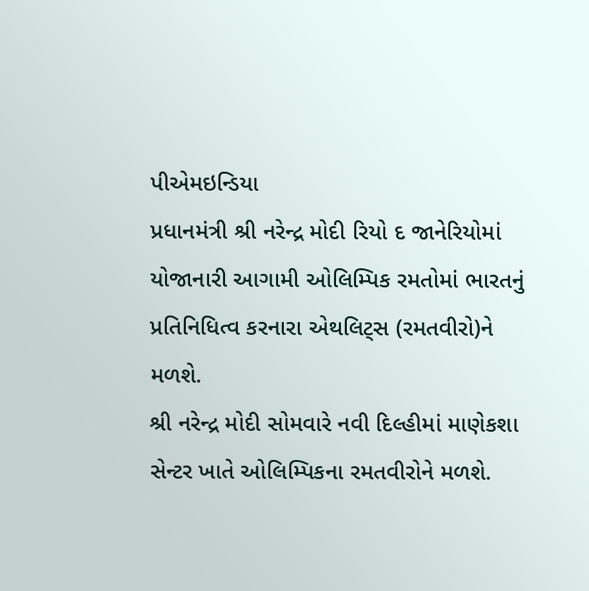પીએમઇન્ડિયા
પ્રધાનમંત્રી શ્રી નરેન્દ્ર મોદી રિયો દ જાનેરિયોમાં યોજાનારી આગામી ઓલિમ્પિક રમતોમાં ભારતનું પ્રતિનિધિત્વ કરનારા એથલિટ્સ (રમતવીરો)ને મળશે.
શ્રી નરેન્દ્ર મોદી સોમવારે નવી દિલ્હીમાં માણેકશા સેન્ટર ખાતે ઓલિમ્પિકના રમતવીરોને મળશે.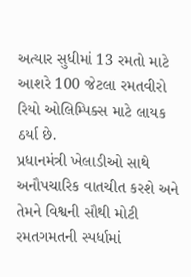અત્યાર સુધીમાં 13 રમતો માટે આશરે 100 જેટલા રમતવીરો રિયો ઓલિમ્પિક્સ માટે લાયક ઠર્યા છે.
પ્રધાનમંત્રી ખેલાડીઓ સાથે અનૌપચારિક વાતચીત કરશે અને તેમને વિશ્વની સૌથી મોટી રમતગમતની સ્પર્ધામાં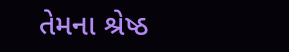તેમના શ્રેષ્ઠ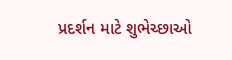પ્રદર્શન માટે શુભેચ્છાઓ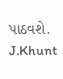પાઠવશે.
J.Khunt